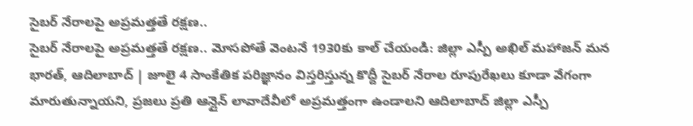సైబర్ నేరాలపై అప్రమత్తతే రక్షణ..
సైబర్ నేరాలపై అప్రమత్తతే రక్షణ.. మోసపోతే వెంటనే 1930కు కాల్ చేయండి: జిల్లా ఎస్పీ అఖిల్ మహాజన్ మన భారత్, ఆదిలాబాద్ | జూలై 4 సాంకేతిక పరిజ్ఞానం విస్తరిస్తున్న కొద్దీ సైబర్ నేరాల రూపురేఖలు కూడా వేగంగా మారుతున్నాయని, ప్రజలు ప్రతి ఆన్లైన్ లావాదేవీలో అప్రమత్తంగా ఉండాలని ఆదిలాబాద్ జిల్లా ఎస్పీ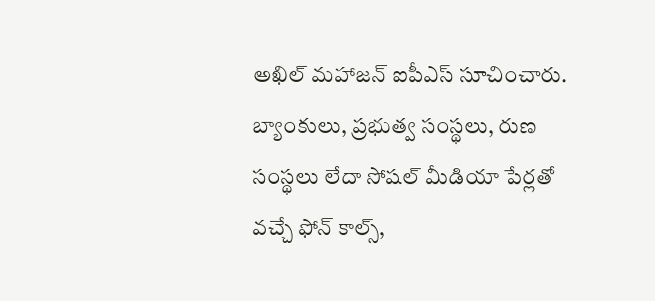అఖిల్ మహాజన్ ఐపీఎస్ సూచించారు. బ్యాంకులు, ప్రభుత్వ సంస్థలు, రుణ సంస్థలు లేదా సోషల్ మీడియా పేర్లతో వచ్చే ఫోన్ కాల్స్,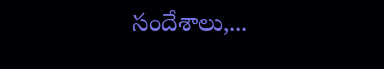సందేశాలు,...